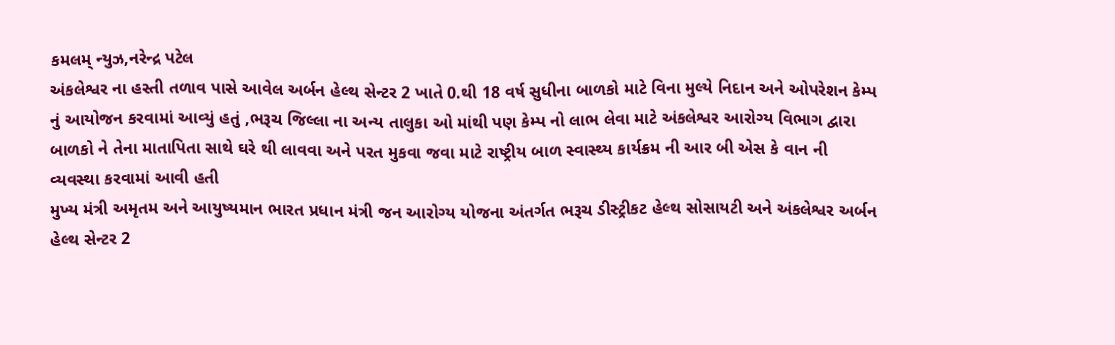કમલમ્ ન્યુઝ,નરેન્દ્ર પટેલ
અંકલેશ્વર ના હસ્તી તળાવ પાસે આવેલ અર્બન હેલ્થ સેન્ટર 2 ખાતે 0.થી 18 વર્ષ સુધીના બાળકો માટે વિના મુલ્યે નિદાન અને ઓપરેશન કેમ્પ નું આયોજન કરવામાં આવ્યું હતું ,ભરૂચ જિલ્લા ના અન્ય તાલુકા ઓ માંથી પણ કેમ્પ નો લાભ લેવા માટે અંકલેશ્વર આરોગ્ય વિભાગ દ્વારા બાળકો ને તેના માતાપિતા સાથે ઘરે થી લાવવા અને પરત મુકવા જવા માટે રાષ્ટ્રીય બાળ સ્વાસ્થ્ય કાર્યક્રમ ની આર બી એસ કે વાન ની વ્યવસ્થા કરવામાં આવી હતી
મુખ્ય મંત્રી અમૃતમ અને આયુષ્યમાન ભારત પ્રધાન મંત્રી જન આરોગ્ય યોજના અંતર્ગત ભરૂચ ડીસ્ટ્રીકટ હેલ્થ સોસાયટી અને અંકલેશ્વર અર્બન હેલ્થ સેન્ટર 2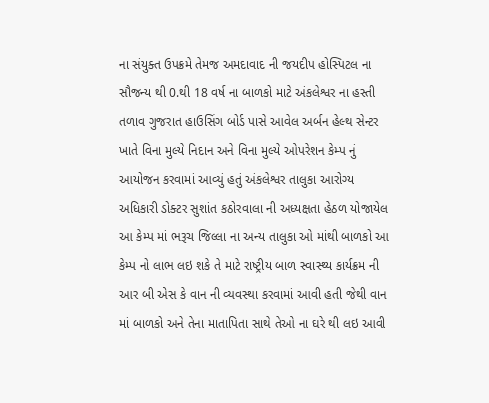ના સંયુક્ત ઉપક્રમે તેમજ અમદાવાદ ની જયદીપ હોસ્પિટલ ના સૌજન્ય થી 0.થી 18 વર્ષ ના બાળકો માટે અંકલેશ્વર ના હસ્તી તળાવ ગુજરાત હાઉસિંગ બોર્ડ પાસે આવેલ અર્બન હેલ્થ સેન્ટર ખાતે વિના મુલ્યે નિદાન અને વિના મુલ્યે ઓપરેશન કેમ્પ નું આયોજન કરવામાં આવ્યું હતું અંકલેશ્વર તાલુકા આરોગ્ય અધિકારી ડોક્ટર સુશાંત કઠોરવાલા ની અધ્યક્ષતા હેઠળ યોજાયેલ આ કેમ્પ માં ભરૂચ જિલ્લા ના અન્ય તાલુકા ઓ માંથી બાળકો આ કેમ્પ નો લાભ લઇ શકે તે માટે રાષ્ટ્રીય બાળ સ્વાસ્થ્ય કાર્યક્રમ ની આર બી એસ કે વાન ની વ્યવસ્થા કરવામાં આવી હતી જેથી વાન માં બાળકો અને તેના માતાપિતા સાથે તેઓ ના ઘરે થી લઇ આવી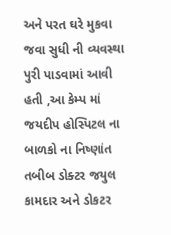અને પરત ઘરે મુકવા જવા સુધી ની વ્યવસ્થા પુરી પાડવામાં આવી હતી ,આ કેમ્પ માં જયદીપ હોસ્પિટલ ના બાળકો ના નિષ્ણાંત તબીબ ડોક્ટર જયુલ કામદાર અને ડોકટર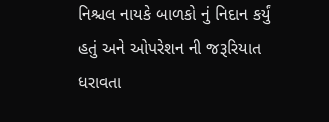નિશ્ચલ નાયકે બાળકો નું નિદાન કર્યું હતું અને ઓપરેશન ની જરૂરિયાત ધરાવતા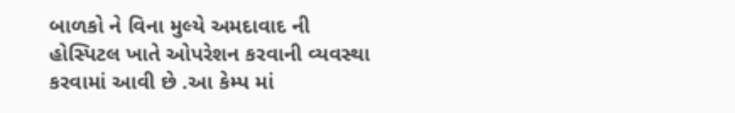બાળકો ને વિના મુલ્યે અમદાવાદ ની હોસ્પિટલ ખાતે ઓપરેશન કરવાની વ્યવસ્થા કરવામાં આવી છે .આ કેમ્પ માં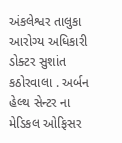અંકલેશ્વર તાલુકા આરોગ્ય અધિકારી ડોક્ટર સુશાંત કઠોરવાલા . અર્બન હેલ્થ સેન્ટર ના મેડિકલ ઓફિસર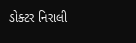ડોક્ટર નિરાલી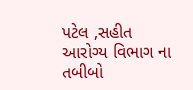પટેલ ,સહીત આરોગ્ય વિભાગ ના તબીબો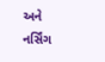અને નર્સિંગ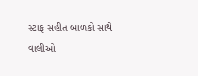સ્ટાફ સહીત બાળકો સાથે વાલીઓ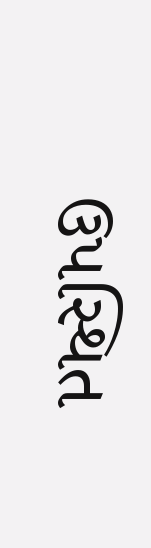ઉપસ્થિત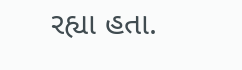રહ્યા હતા.